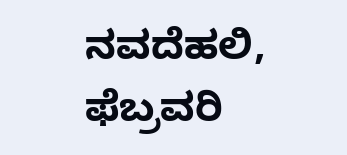ನವದೆಹಲಿ, ಫೆಬ್ರವರಿ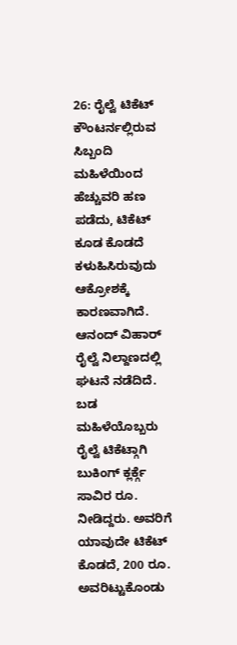26: ರೈಲ್ವೆ ಟಿಕೆಟ್ ಕೌಂಟರ್ನಲ್ಲಿರುವ ಸಿಬ್ಬಂದಿ ಮಹಿಳೆಯಿಂದ ಹೆಚ್ಚುವರಿ ಹಣ ಪಡೆದು, ಟಿಕೆಟ್ ಕೂಡ ಕೊಡದೆ ಕಳುಹಿಸಿರುವುದು ಆಕ್ರೋಶಕ್ಕೆ ಕಾರಣವಾಗಿದೆ. ಆನಂದ್ ವಿಹಾರ್ ರೈಲ್ವೆ ನಿಲ್ದಾಣದಲ್ಲಿ ಘಟನೆ ನಡೆದಿದೆ. ಬಡ ಮಹಿಳೆಯೊಬ್ಬರು ರೈಲ್ವೆ ಟಿಕೆಟ್ಗಾಗಿ ಬುಕಿಂಗ್ ಕ್ಲರ್ಕ್ಗೆ ಸಾವಿರ ರೂ. ನೀಡಿದ್ದರು. ಅವರಿಗೆ ಯಾವುದೇ ಟಿಕೆಟ್ ಕೊಡದೆ, 200 ರೂ. ಅವರಿಟ್ಟುಕೊಂಡು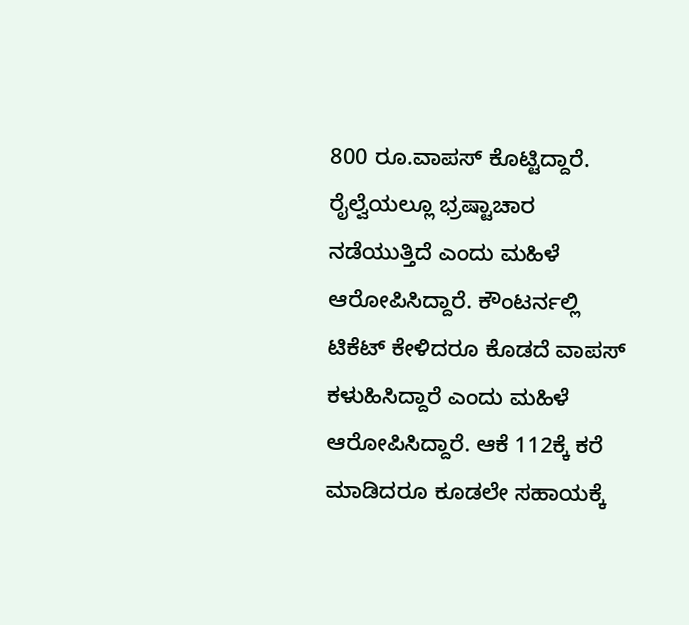800 ರೂ.ವಾಪಸ್ ಕೊಟ್ಟಿದ್ದಾರೆ.
ರೈಲ್ವೆಯಲ್ಲೂ ಭ್ರಷ್ಟಾಚಾರ ನಡೆಯುತ್ತಿದೆ ಎಂದು ಮಹಿಳೆ ಆರೋಪಿಸಿದ್ದಾರೆ. ಕೌಂಟರ್ನಲ್ಲಿ ಟಿಕೆಟ್ ಕೇಳಿದರೂ ಕೊಡದೆ ವಾಪಸ್ ಕಳುಹಿಸಿದ್ದಾರೆ ಎಂದು ಮಹಿಳೆ ಆರೋಪಿಸಿದ್ದಾರೆ. ಆಕೆ 112ಕ್ಕೆ ಕರೆ ಮಾಡಿದರೂ ಕೂಡಲೇ ಸಹಾಯಕ್ಕೆ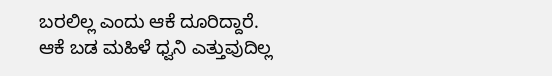ಬರಲಿಲ್ಲ ಎಂದು ಆಕೆ ದೂರಿದ್ದಾರೆ. ಆಕೆ ಬಡ ಮಹಿಳೆ ಧ್ವನಿ ಎತ್ತುವುದಿಲ್ಲ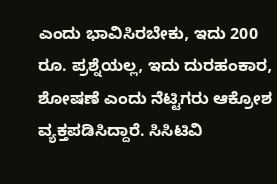ಎಂದು ಭಾವಿಸಿರಬೇಕು, ಇದು 200 ರೂ. ಪ್ರಶ್ನೆಯಲ್ಲ, ಇದು ದುರಹಂಕಾರ, ಶೋಷಣೆ ಎಂದು ನೆಟ್ಟಿಗರು ಆಕ್ರೋಶ ವ್ಯಕ್ತಪಡಿಸಿದ್ದಾರೆ. ಸಿಸಿಟಿವಿ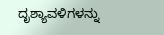ದೃಶ್ಯಾವಳಿಗಳನ್ನು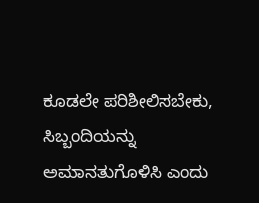ಕೂಡಲೇ ಪರಿಶೀಲಿಸಬೇಕು, ಸಿಬ್ಬಂದಿಯನ್ನು ಅಮಾನತುಗೊಳಿಸಿ ಎಂದು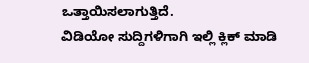ಒತ್ತಾಯಿಸಲಾಗುತ್ತಿದೆ.
ವಿಡಿಯೋ ಸುದ್ದಿಗಳಿಗಾಗಿ ಇಲ್ಲಿ ಕ್ಲಿಕ್ ಮಾಡಿ